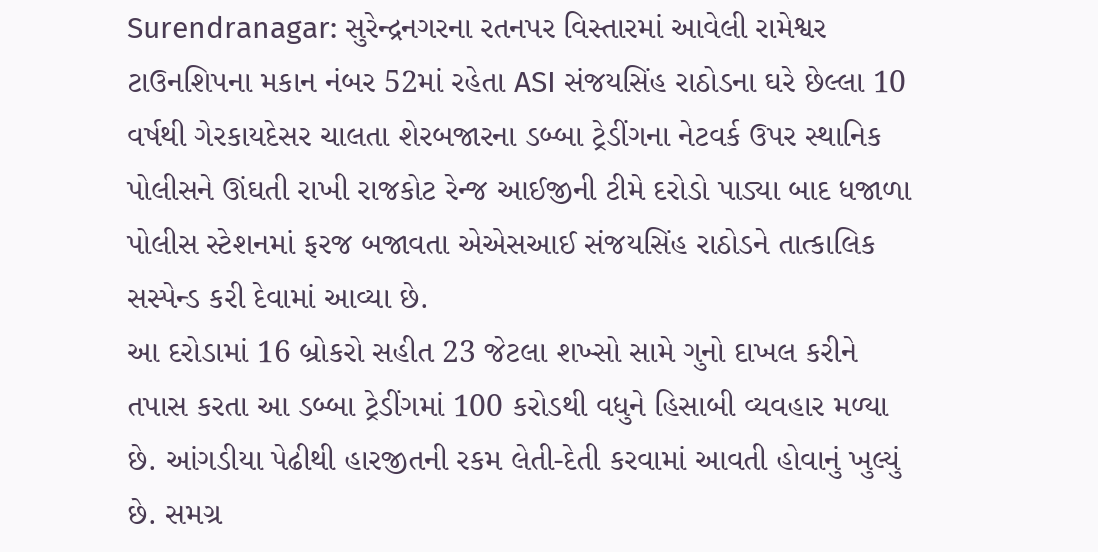Surendranagar: સુરેન્દ્રનગરના રતનપર વિસ્તારમાં આવેલી રામેશ્વર ટાઉનશિપના મકાન નંબર 52માં રહેતા ASI સંજયસિંહ રાઠોડના ઘરે છેલ્લા 10 વર્ષથી ગેરકાયદેસર ચાલતા શેરબજારના ડબ્બા ટ્રેડીંગના નેટવર્ક ઉપર સ્થાનિક પોલીસને ઊંઘતી રાખી રાજકોટ રેન્જ આઈજીની ટીમે દરોડો પાડ્યા બાદ ધજાળા પોલીસ સ્ટેશનમાં ફરજ બજાવતા એએસઆઈ સંજયસિંહ રાઠોડને તાત્કાલિક સસ્પેન્ડ કરી દેવામાં આવ્યા છે.
આ દરોડામાં 16 બ્રોકરો સહીત 23 જેટલા શખ્સો સામે ગુનો દાખલ કરીને તપાસ કરતા આ ડબ્બા ટ્રેડીંગમાં 100 કરોડથી વધુને હિસાબી વ્યવહાર મળ્યા છે. આંગડીયા પેઢીથી હારજીતની રકમ લેતી-દેતી કરવામાં આવતી હોવાનું ખુલ્યું છે. સમગ્ર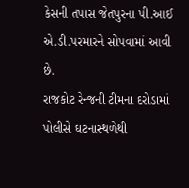કેસની તપાસ જેતપુરના પી.આઈ એ.ડી.પરમારને સોપવામાં આવી છે.
રાજકોટ રેન્જની ટીમના દરોડામાં પોલીસે ઘટનાસ્થળેથી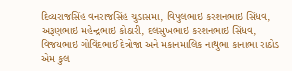દિવ્યરાજસિંહ વનરાજસિંહ ચુડાસમા, વિપુલભાઇ કરશનભાઇ સિંધવ, અરૂણભાઇ મહેન્દ્રભાઇ કોઠારી, દલસુખભાઇ કરશનભાઇ સિંધવ, વિજયભાઇ ગોવિંદભાઈ દેત્રોજા અને મકાનમાલિક નાથુભા કાનાભા રાઠોડ એમ કુલ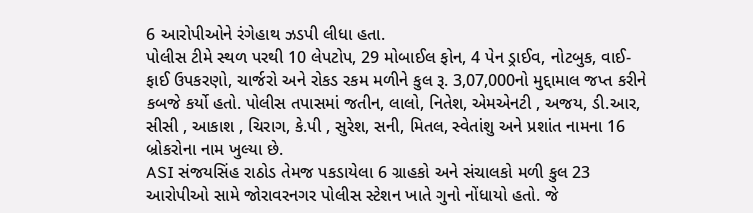6 આરોપીઓને રંગેહાથ ઝડપી લીધા હતા.
પોલીસ ટીમે સ્થળ પરથી 10 લેપટોપ, 29 મોબાઈલ ફોન, 4 પેન ડ્રાઈવ, નોટબુક, વાઈ-ફાઈ ઉપકરણો, ચાર્જરો અને રોકડ રકમ મળીને કુલ રૂ. 3,07,000નો મુદ્દામાલ જપ્ત કરીને કબજે કર્યો હતો. પોલીસ તપાસમાં જતીન, લાલો, નિતેશ, એમએનટી , અજય, ડી.આર, સીસી , આકાશ , ચિરાગ, કે.પી , સુરેશ, સની, મિતલ, સ્વેતાંશુ અને પ્રશાંત નામના 16 બ્રોકરોના નામ ખુલ્યા છે.
ASI સંજયસિંહ રાઠોડ તેમજ પકડાયેલા 6 ગ્રાહકો અને સંચાલકો મળી કુલ 23 આરોપીઓ સામે જોરાવરનગર પોલીસ સ્ટેશન ખાતે ગુનો નોંધાયો હતો. જે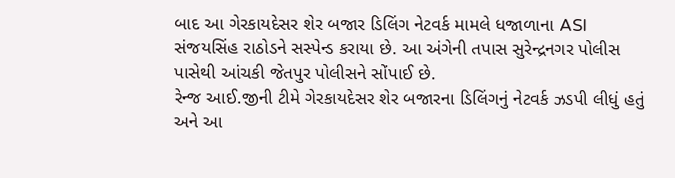બાદ આ ગેરકાયદેસર શેર બજાર ડિલિંગ નેટવર્ક મામલે ધજાળાના ASI સંજયસિંહ રાઠોડને સસ્પેન્ડ કરાયા છે. આ અંગેની તપાસ સુરેન્દ્રનગર પોલીસ પાસેથી આંચકી જેતપુર પોલીસને સોંપાઈ છે.
રેન્જ આઈ.જીની ટીમે ગેરકાયદેસર શેર બજારના ડિલિંગનું નેટવર્ક ઝડપી લીધું હતું અને આ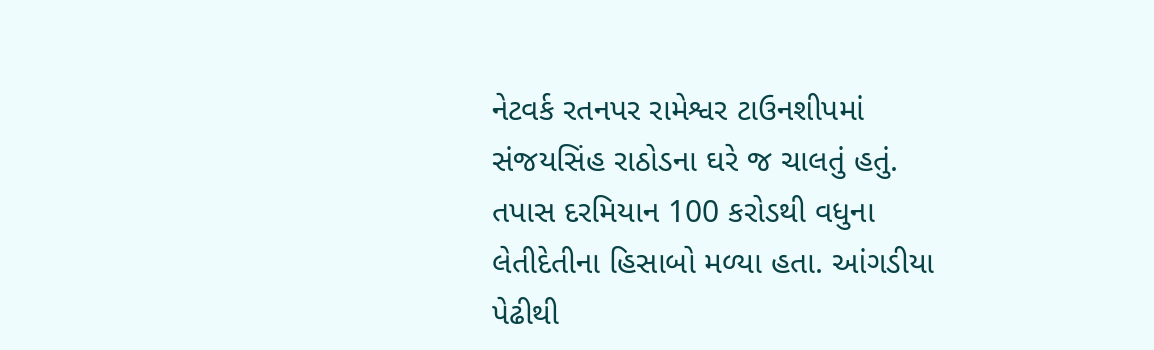નેટવર્ક રતનપર રામેશ્વર ટાઉનશીપમાં સંજયસિંહ રાઠોડના ઘરે જ ચાલતું હતું. તપાસ દરમિયાન 100 કરોડથી વધુના લેતીદેતીના હિસાબો મળ્યા હતા. આંગડીયા પેઢીથી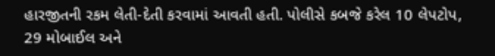હારજીતની રકમ લેતી-દેતી કરવામાં આવતી હતી. પોલીસે કબજે કરેલ 10 લેપટોપ, 29 મોબાઈલ અને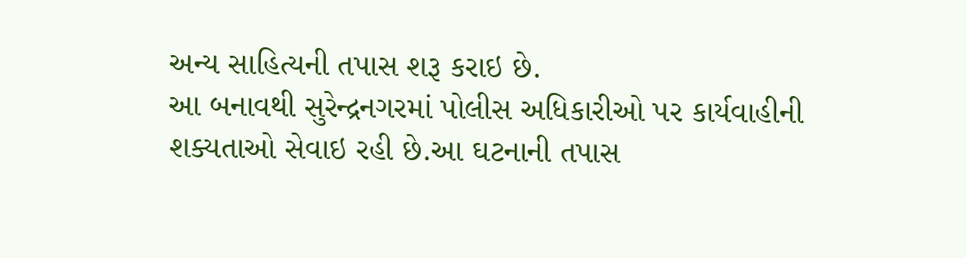અન્ય સાહિત્યની તપાસ શરૂ કરાઇ છે.
આ બનાવથી સુરેન્દ્રનગરમાં પોલીસ અધિકારીઓ પર કાર્યવાહીની શક્યતાઓ સેવાઇ રહી છે.આ ઘટનાની તપાસ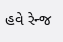હવે રેન્જ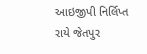આઇજીપી નિર્લિપ્ત રાયે જેતપુર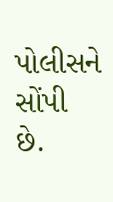પોલીસને સોંપી છે.